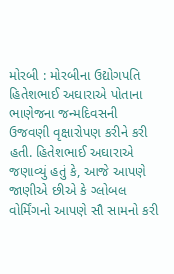મોરબી : મોરબીના ઉદ્યોગપતિ હિતેશભાઈ અઘારાએ પોતાના ભાણેજના જન્મદિવસની ઉજવણી વૃક્ષારોપણ કરીને કરી હતી. હિતેશભાઈ અઘારાએ જણાવ્યું હતું કે, આજે આપણે જાણીએ છીએ કે ગ્લોબલ વોર્મિંગનો આપણે સૌ સામનો કરી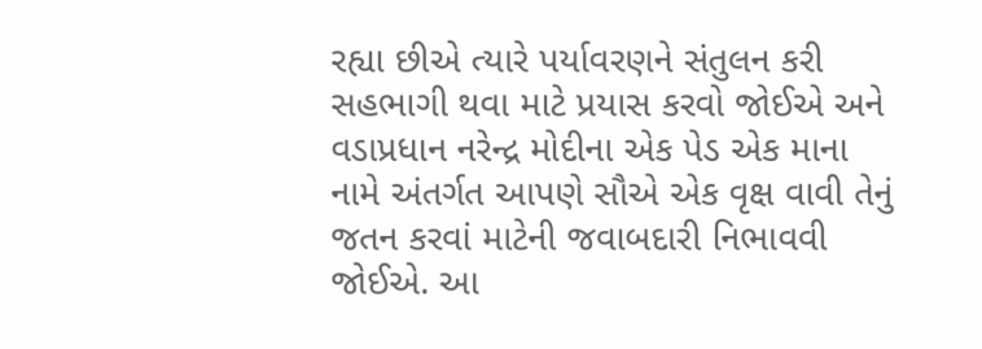રહ્યા છીએ ત્યારે પર્યાવરણને સંતુલન કરી સહભાગી થવા માટે પ્રયાસ કરવો જોઈએ અને વડાપ્રધાન નરેન્દ્ર મોદીના એક પેડ એક માના નામે અંતર્ગત આપણે સૌએ એક વૃક્ષ વાવી તેનું જતન કરવાં માટેની જવાબદારી નિભાવવી જોઈએ. આ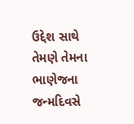ઉદ્દેશ સાથે તેમણે તેમના ભાણેજના જન્મદિવસે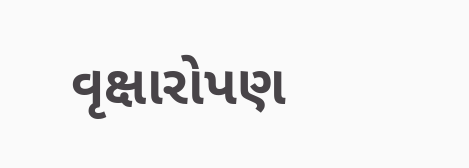વૃક્ષારોપણ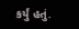કર્યું હતું.